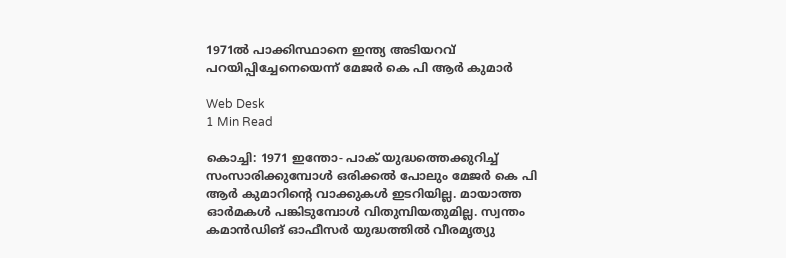1971ല്‍ പാക്കിസ്ഥാനെ ഇന്ത്യ അടിയറവ് പറയിപ്പിച്ചേനെയെന്ന് മേജര്‍ കെ പി ആര്‍ കുമാര്‍

Web Desk
1 Min Read

കൊച്ചി: 1971 ഇന്തോ- പാക് യുദ്ധത്തെക്കുറിച്ച് സംസാരിക്കുമ്പോള്‍ ഒരിക്കല്‍ പോലും മേജര്‍ കെ പി ആര്‍ കുമാറിന്റെ വാക്കുകള്‍ ഇടറിയില്ല. മായാത്ത ഓര്‍മകള്‍ പങ്കിടുമ്പോള്‍ വിതുമ്പിയതുമില്ല. സ്വന്തം കമാന്‍ഡിങ് ഓഫീസര്‍ യുദ്ധത്തില്‍ വീരമൃത്യു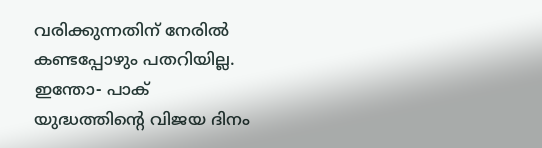വരിക്കുന്നതിന് നേരില്‍ കണ്ടപ്പോഴും പതറിയില്ല.
ഇന്തോ- പാക് യുദ്ധത്തിന്റെ വിജയ ദിനം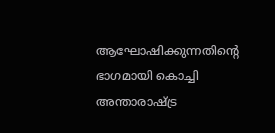ആഘോഷിക്കുന്നതിന്റെ ഭാഗമായി കൊച്ചി അന്താരാഷ്ട്ര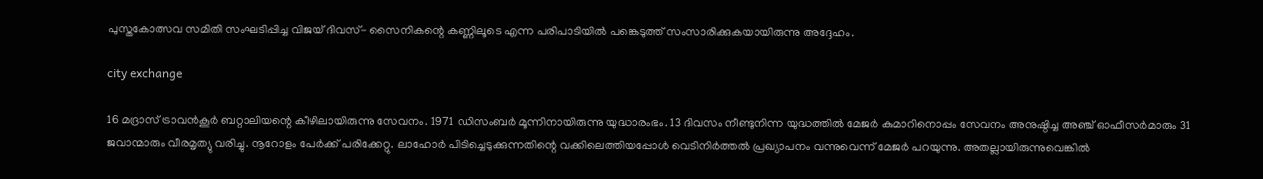പുസ്തകോത്സവ സമിതി സംഘടിപ്പിച്ച വിജയ് ദിവസ്- സൈനികന്റെ കണ്ണിലൂടെ എന്ന പരിപാടിയില്‍ പങ്കെടുത്ത് സംസാരിക്കുകയായിരുന്നു അദ്ദേഹം.

city exchange

16 മദ്രാസ് ട്രാവന്‍കൂര്‍ ബറ്റാലിയന്റെ കീഴിലായിരുന്നു സേവനം. 1971 ഡിസംബര്‍ മൂന്നിനായിരുന്നു യുദ്ധാരംഭം. 13 ദിവസം നീണ്ടുനിന്ന യുദ്ധത്തില്‍ മേജര്‍ കുമാറിനൊപ്പം സേവനം അനുഷ്ഠിച്ച അഞ്ച് ഓഫീസര്‍മാരും 31 ജവാന്മാരും വീരമൃത്യു വരിച്ചു. നൂറോളം പേര്‍ക്ക് പരിക്കേറ്റു. ലാഹോര്‍ പിടിച്ചെടുക്കുന്നതിന്റെ വക്കിലെത്തിയപ്പോള്‍ വെടിനിര്‍ത്തല്‍ പ്രഖ്യാപനം വന്നുവെന്ന് മേജര്‍ പറയുന്നു. അതല്ലായിരുന്നുവെങ്കില്‍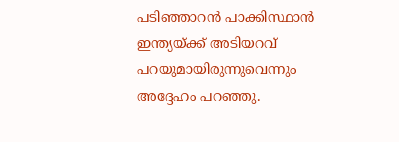പടിഞ്ഞാറന്‍ പാക്കിസ്ഥാന്‍ ഇന്ത്യയ്ക്ക് അടിയറവ് പറയുമായിരുന്നുവെന്നും അദ്ദേഹം പറഞ്ഞു.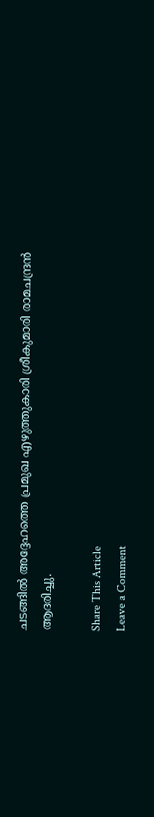ചടങ്ങില്‍ അദ്ദേഹത്തെ പ്രമുഖ എഴുത്തുകാരി ശ്രീകുമാരി രാമചന്ദ്രന്‍ ആദരിച്ചു.

Share This Article
Leave a Comment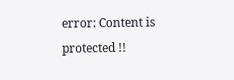error: Content is protected !!